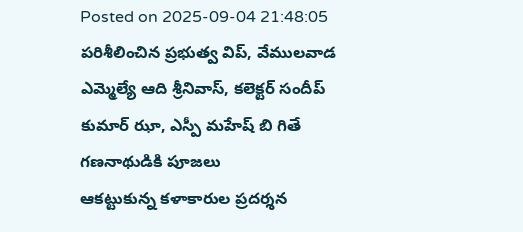Posted on 2025-09-04 21:48:05
పరిశీలించిన ప్రభుత్వ విప్, వేములవాడ ఎమ్మెల్యే ఆది శ్రీనివాస్, కలెక్టర్ సందీప్ కుమార్ ఝా, ఎస్పీ మహేష్ బి గితే
గణనాథుడికి పూజలు
ఆకట్టుకున్న కళాకారుల ప్రదర్శన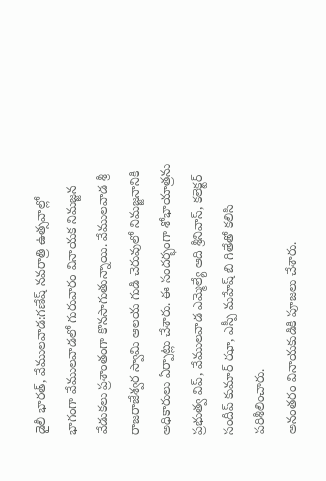డైలీ భారత్, వేములవాడ:గణేష్ నవరాత్రి ఉత్సవాల్లో భాగంగా వేములవాడలో గురువారం వినాయక నిమజ్జన వేడుకలు ప్రశాంతంగా కొనసాగుతున్నాయి. వేములవాడ శ్రీ రాజరాజేశ్వర స్వామి ఆలయ గుడి చెరువులో నిమజ్జనానికి అధికారులు ఏర్పాట్లు చేశారు. ఈ సందర్భంగా శోభాయాత్రను ప్రభుత్వ విప్, వేములవాడ ఎమ్మెల్యే ఆది శ్రీనివాస్, కలెక్టర్ సందీప్ కుమార్ ఝా, ఎస్పీ మహేష్ బి గితేతో కలిసి పరిశీలించారు.
అనంతరం వినాయకుడికి పూజలు చేశారు.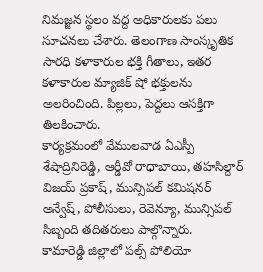నిమజ్జన స్థలం వద్ద అధికారులకు పలు సూచనలు చేశారు. తెలంగాణ సాంస్కృతిక సారధి కళాకారుల భక్తి గీతాలు, ఇతర కళాకారుల మ్యాజిక్ షో భక్తులను అలరించింది. పిల్లలు, పెద్దలు ఆసక్తిగా తిలకించారు.
కార్యక్రమంలో వేములవాడ ఏఎస్పీ శేషాద్రినిరెడ్డి, ఆర్డీవో రాధాబాయి, తహసిల్దార్ విజయ్ ప్రకాష్, మున్సిపల్ కమిషనర్ అన్వేష్, పోలీసులు, రెవెన్యూ, మున్సిపల్ సిబ్బంది తదితరులు పాల్గొన్నారు.
కామారెడ్డి జిల్లాలో పల్స్ పోలియో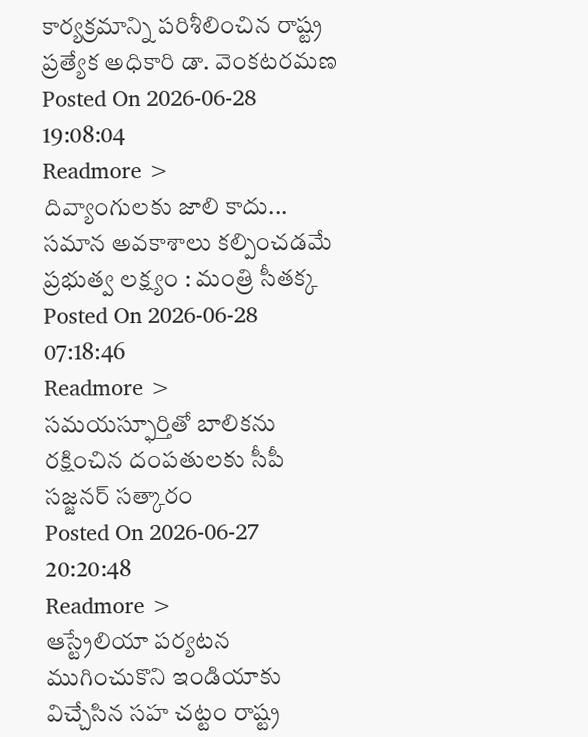కార్యక్రమాన్ని పరిశీలించిన రాష్ట్ర ప్రత్యేక అధికారి డా. వెంకటరమణ
Posted On 2026-06-28 19:08:04
Readmore >
దివ్యాంగులకు జాలి కాదు... సమాన అవకాశాలు కల్పించడమే ప్రభుత్వ లక్ష్యం : మంత్రి సీతక్క
Posted On 2026-06-28 07:18:46
Readmore >
సమయస్ఫూర్తితో బాలికను రక్షించిన దంపతులకు సీపీ సజ్జనర్ సత్కారం
Posted On 2026-06-27 20:20:48
Readmore >
ఆస్ట్రేలియా పర్యటన ముగించుకొని ఇండియాకు విచ్చేసిన సహ చట్టం రాష్ట్ర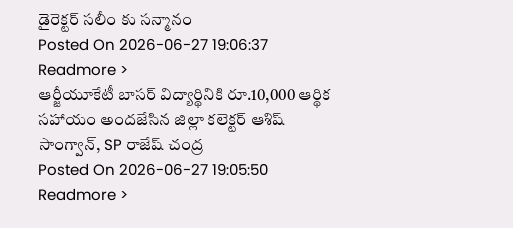డైరెక్టర్ సలీం కు సన్మానం
Posted On 2026-06-27 19:06:37
Readmore >
ఆర్జీయూకేటీ బాసర్ విద్యార్థినికి రూ.10,000 ఆర్థిక సహాయం అందజేసిన జిల్లా కలెక్టర్ ఆశిష్ సాంగ్వాన్, SP రాజేష్ చంద్ర
Posted On 2026-06-27 19:05:50
Readmore >